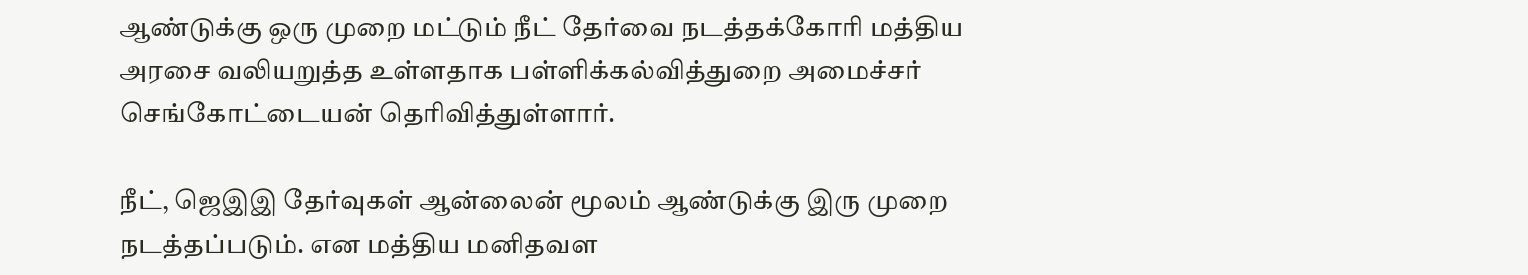ஆண்டுக்கு ஒரு முறை மட்டும் நீட் தேர்வை நடத்தக்கோரி மத்திய அரசை வலியறுத்த உள்ளதாக பள்ளிக்கல்வித்துறை அமைச்சர் செங்கோட்டையன் தெரிவித்துள்ளார்.

நீட், ஜெஇஇ தேர்வுகள் ஆன்லைன் மூலம் ஆண்டுக்கு இரு முறை நடத்தப்படும். என மத்திய மனிதவள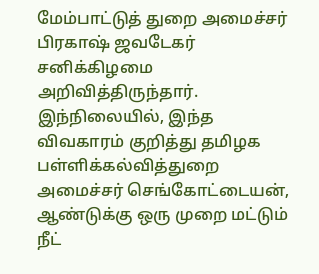மேம்பாட்டுத் துறை அமைச்சர் பிரகாஷ் ஜவடேகர் சனிக்கிழமை அறிவித்திருந்தார்.
இந்நிலையில், இந்த விவகாரம் குறித்து தமிழக பள்ளிக்கல்வித்துறை அமைச்சர் செங்கோட்டையன், ஆண்டுக்கு ஒரு முறை மட்டும் நீட்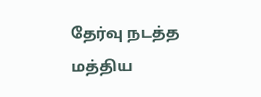தேர்வு நடத்த மத்திய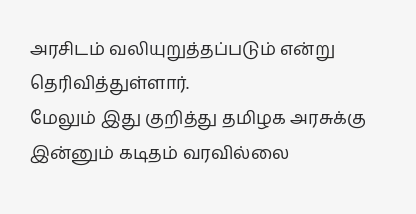அரசிடம் வலியுறுத்தப்படும் என்று தெரிவித்துள்ளார்.
மேலும் இது குறித்து தமிழக அரசுக்கு இன்னும் கடிதம் வரவில்லை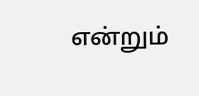என்றும்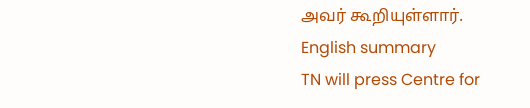அவர் கூறியுள்ளார்.
English summary
TN will press Centre for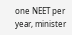one NEET per year, minister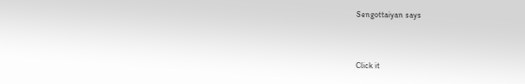Sengottaiyan says


Click it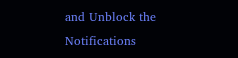and Unblock the Notifications